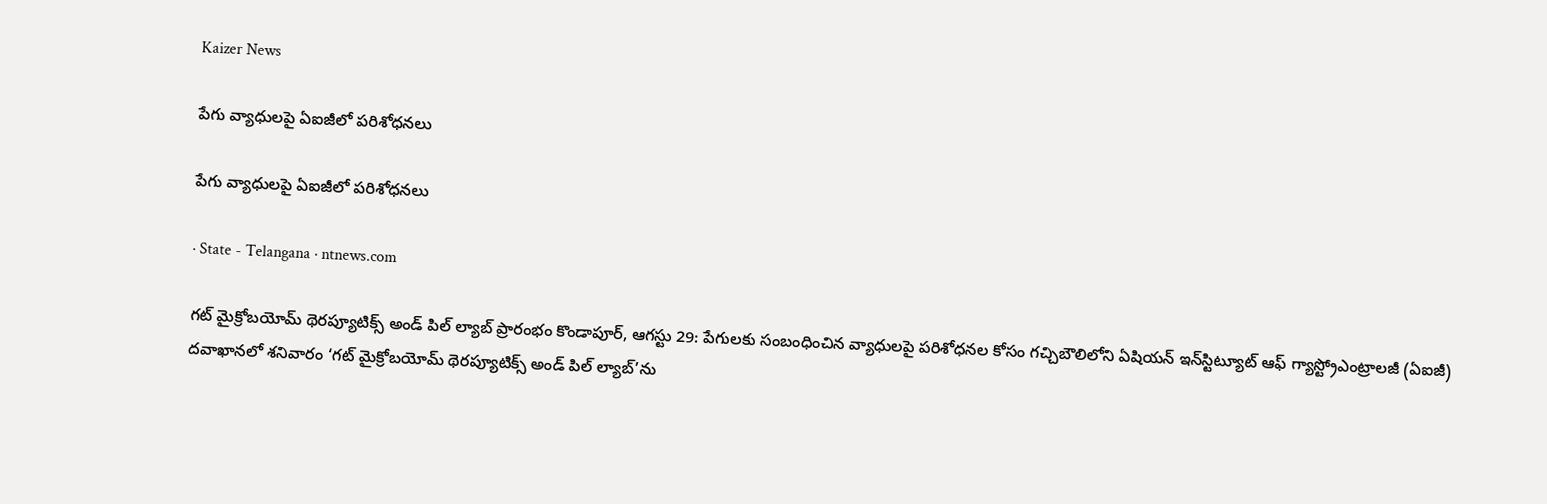Kaizer News

పేగు వ్యాధులపై ఏఐజీలో పరిశోధనలు

పేగు వ్యాధులపై ఏఐజీలో పరిశోధనలు

· State - Telangana · ntnews.com

గట్‌ మైక్రోబయోమ్‌ థెరప్యూటిక్స్‌ అండ్‌ పిల్‌ ల్యాబ్‌ ప్రారంభం కొండాపూర్‌, ఆగస్టు 29: పేగులకు సంబంధించిన వ్యాధులపై పరిశోధనల కోసం గచ్చిబౌలిలోని ఏషియన్‌ ఇన్‌స్టిట్యూట్‌ ఆఫ్‌ గ్యాస్ట్రోఎంట్రాలజీ (ఏఐజీ) దవాఖానలో శనివారం ‘గట్‌ మైక్రోబయోమ్‌ థెరప్యూటిక్స్‌ అండ్‌ పిల్‌ ల్యాబ్‌’ను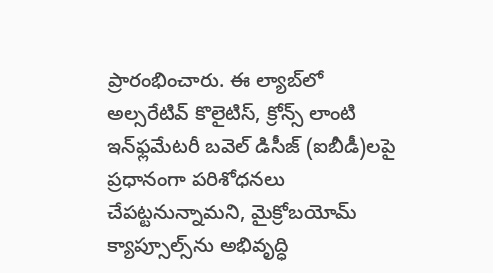ప్రారంభించారు. ఈ ల్యాబ్‌లో అల్సరేటివ్‌ కొలైటిస్‌, క్రోన్స్‌ లాంటి ఇన్‌ఫ్లమేటరీ బవెల్‌ డిసీజ్‌ (ఐబీడీ)లపై ప్రధానంగా పరిశోధనలు చేపట్టనున్నామని, మైక్రోబయోమ్‌ క్యాప్సూల్స్‌ను అభివృద్ధి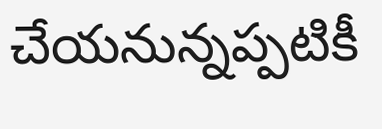చేయనున్నప్పటికీ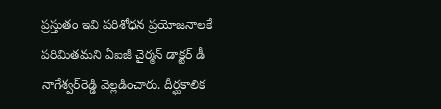ప్రస్తుతం ఇవి పరిశోధన ప్రయోజనాలకే పరిమితమని ఏఐజీ చైర్మన్‌ డాక్టర్‌ డీ నాగేశ్వర్‌రెడ్డి వెల్లడించారు. దీర్ఘకాలిక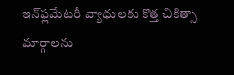ఇన్‌ఫ్లమేటరీ వ్యాధులకు కొత్త చికిత్సా మార్గాలను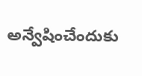అన్వేషించేందుకు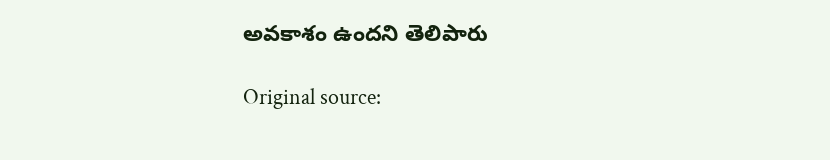అవకాశం ఉందని తెలిపారు

Original source: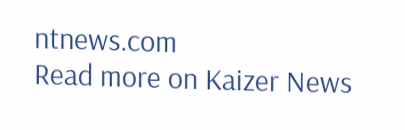ntnews.com
Read more on Kaizer News